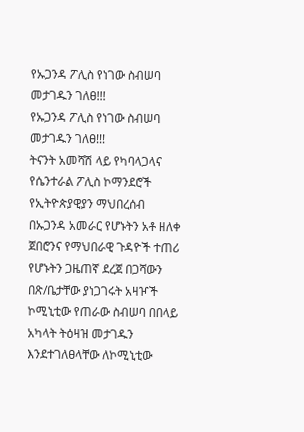የኡጋንዳ ፖሊስ የነገው ስብሠባ መታገዱን ገለፀ!!!
የኡጋንዳ ፖሊስ የነገው ስብሠባ መታገዱን ገለፀ!!!
ትናንት አመሻሽ ላይ የካባላጋላና የሴንተራል ፖሊስ ኮማንደሮች የኢትዮጵያዊያን ማህበረሰብ በኡጋንዳ አመራር የሆኑትን አቶ ዘለቀ ጀበሮንና የማህበራዊ ጉዳዮች ተጠሪ የሆኑትን ጋዜጠኛ ደረጀ በጋሻውን በጽ/ቤታቸው ያነጋገሩት አዛዦች ኮሚኒቲው የጠራው ስብሠባ በበላይ አካላት ትዕዛዝ መታገዱን እንደተገለፀላቸው ለኮሚኒቲው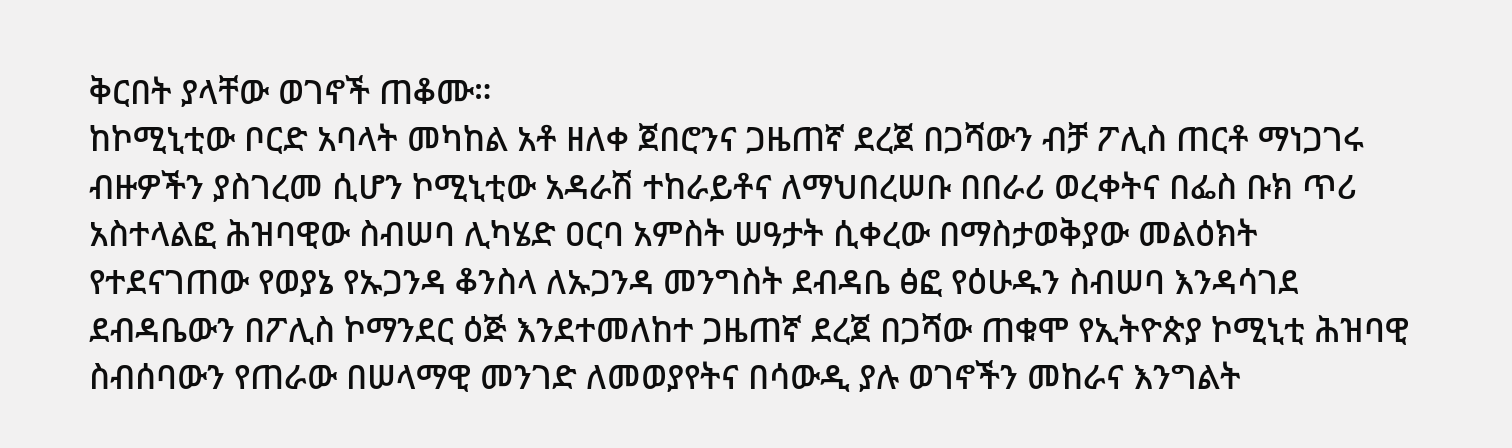ቅርበት ያላቸው ወገኖች ጠቆሙ።
ከኮሚኒቲው ቦርድ አባላት መካከል አቶ ዘለቀ ጀበሮንና ጋዜጠኛ ደረጀ በጋሻውን ብቻ ፖሊስ ጠርቶ ማነጋገሩ ብዙዎችን ያስገረመ ሲሆን ኮሚኒቲው አዳራሽ ተከራይቶና ለማህበረሠቡ በበራሪ ወረቀትና በፌስ ቡክ ጥሪ አስተላልፎ ሕዝባዊው ስብሠባ ሊካሄድ ዐርባ አምስት ሠዓታት ሲቀረው በማስታወቅያው መልዕክት የተደናገጠው የወያኔ የኡጋንዳ ቆንስላ ለኡጋንዳ መንግስት ደብዳቤ ፅፎ የዕሁዱን ስብሠባ እንዳሳገደ ደብዳቤውን በፖሊስ ኮማንደር ዕጅ እንደተመለከተ ጋዜጠኛ ደረጀ በጋሻው ጠቁሞ የኢትዮጵያ ኮሚኒቲ ሕዝባዊ ስብሰባውን የጠራው በሠላማዊ መንገድ ለመወያየትና በሳውዲ ያሉ ወገኖችን መከራና እንግልት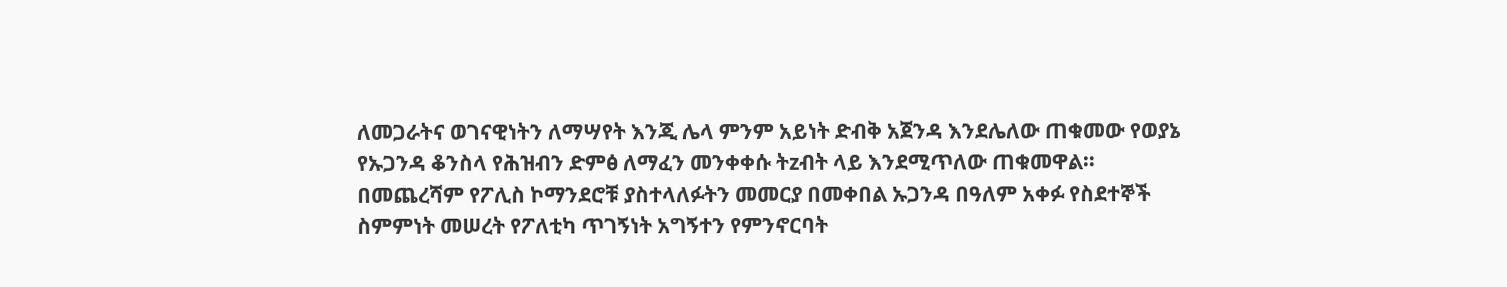ለመጋራትና ወገናዊነትን ለማሣየት እንጂ ሌላ ምንም አይነት ድብቅ አጀንዳ እንደሌለው ጠቁመው የወያኔ የኡጋንዳ ቆንስላ የሕዝብን ድምፅ ለማፈን መንቀቀሱ ትzብት ላይ እንደሚጥለው ጠቁመዋል።
በመጨረሻም የፖሊስ ኮማንደሮቹ ያስተላለፉትን መመርያ በመቀበል ኡጋንዳ በዓለም አቀፉ የስደተኞች ስምምነት መሠረት የፖለቲካ ጥገኝነት አግኝተን የምንኖርባት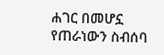ሐገር በመሆኗ የጠራነውን ስብሰባ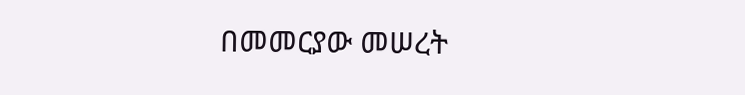በመመርያው መሠረት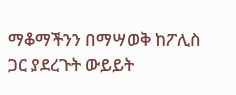ማቆማችንን በማሣወቅ ከፖሊስ ጋር ያደረጉት ውይይት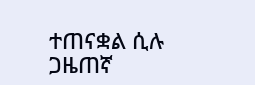ተጠናቋል ሲሉ ጋዜጠኛ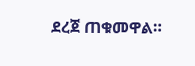ደረጀ ጠቁመዋል።